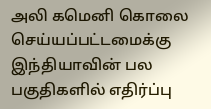அலி கமெனி கொலை செய்யப்பட்டமைக்கு இந்தியாவின் பல பகுதிகளில் எதிர்ப்பு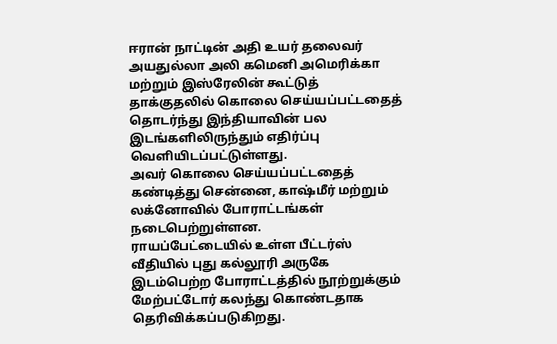ஈரான் நாட்டின் அதி உயர் தலைவர் அயதுல்லா அலி கமெனி அமெரிக்கா மற்றும் இஸ்ரேலின் கூட்டுத் தாக்குதலில் கொலை செய்யப்பட்டதைத்
தொடர்ந்து இந்தியாவின் பல இடங்களிலிருந்தும் எதிர்ப்பு வெளியிடப்பட்டுள்ளது.
அவர் கொலை செய்யப்பட்டதைத் கண்டித்து சென்னை, காஷ்மீர் மற்றும் லக்னோவில் போராட்டங்கள் நடைபெற்றுள்ளன.
ராயப்பேட்டையில் உள்ள பீட்டர்ஸ் வீதியில் புது கல்லூரி அருகே இடம்பெற்ற போராட்டத்தில் நூற்றுக்கும் மேற்பட்டோர் கலந்து கொண்டதாக தெரிவிக்கப்படுகிறது.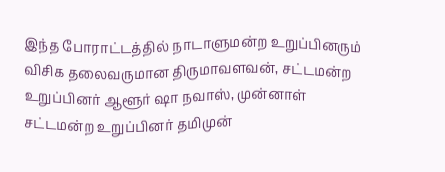இந்த போராட்டத்தில் நாடாளுமன்ற உறுப்பினரும் விசிக தலைவருமான திருமாவளவன், சட்டமன்ற உறுப்பினர் ஆளூர் ஷா நவாஸ், முன்னாள் சட்டமன்ற உறுப்பினர் தமிமுன்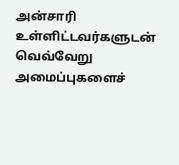அன்சாரி உள்ளிட்டவர்களுடன் வெவ்வேறு அமைப்புகளைச்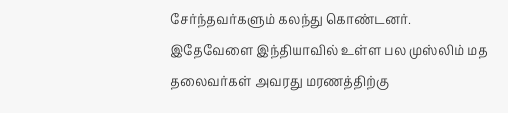சேர்ந்தவர்களும் கலந்து கொண்டனர்.
இதேவேளை இந்தியாவில் உள்ள பல முஸ்லிம் மத தலைவர்கள் அவரது மரணத்திற்கு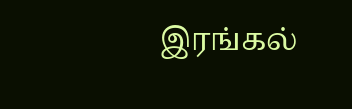இரங்கல்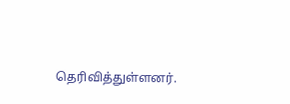தெரிவித்துள்ளனர்.